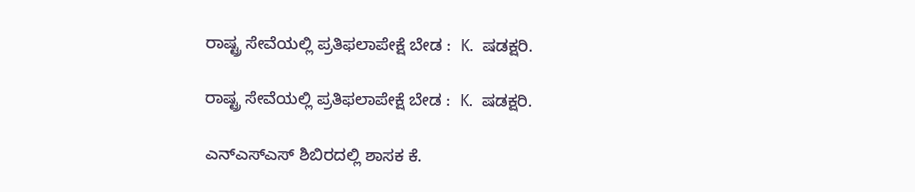ರಾಷ್ಟ್ರ ಸೇವೆಯಲ್ಲಿ ಪ್ರತಿಫಲಾಪೇಕ್ಷೆ ಬೇಡ :  K.  ಷಡಕ್ಷರಿ.

ರಾಷ್ಟ್ರ ಸೇವೆಯಲ್ಲಿ ಪ್ರತಿಫಲಾಪೇಕ್ಷೆ ಬೇಡ :  K.  ಷಡಕ್ಷರಿ.

ಎನ್ಎಸ್ಎಸ್ ಶಿಬಿರದಲ್ಲಿ ಶಾಸಕ ಕೆ.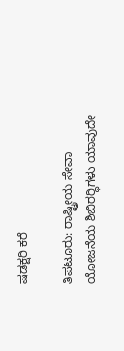ಷಡಕ್ಷರಿ ಕರೆ

ತಿಪಟೂರು: ರಾಷ್ಟ್ರೀಯ ಸೇವಾ ಯೋಜನೆಯ ಶಿಬಿರರ‍್ಥಿಗಳು ಯಾವುದೇ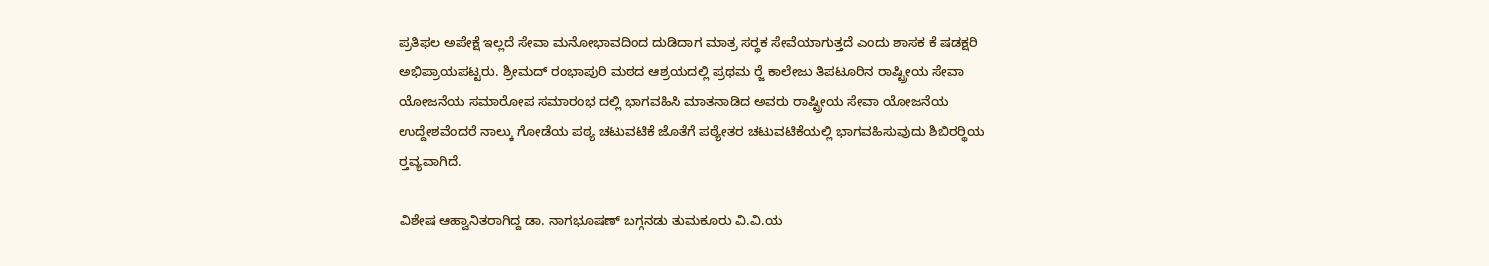ಪ್ರತಿಫಲ ಅಪೇಕ್ಷೆ ಇಲ್ಲದೆ ಸೇವಾ ಮನೋಭಾವದಿಂದ ದುಡಿದಾಗ ಮಾತ್ರ ಸರ‍್ಥಕ ಸೇವೆಯಾಗುತ್ತದೆ ಎಂದು ಶಾಸಕ ಕೆ ಷಡಕ್ಷರಿ  ಅಭಿಪ್ರಾಯಪಟ್ಟರು. ಶ್ರೀಮದ್ ರಂಭಾಪುರಿ ಮಠದ ಆಶ್ರಯದಲ್ಲಿ ಪ್ರಥಮ ರ‍್ಜೆ ಕಾಲೇಜು ತಿಪಟೂರಿನ ರಾಷ್ಟ್ರೀಯ ಸೇವಾ ಯೋಜನೆಯ ಸಮಾರೋಪ ಸಮಾರಂಭ ದಲ್ಲಿ ಭಾಗವಹಿಸಿ ಮಾತನಾಡಿದ ಅವರು ರಾಷ್ಟ್ರೀಯ ಸೇವಾ ಯೋಜನೆಯ ಉದ್ದೇಶವೆಂದರೆ ನಾಲ್ಕು ಗೋಡೆಯ ಪಠ್ಯ ಚಟುವಟಿಕೆ ಜೊತೆಗೆ ಪಠ್ಯೇತರ ಚಟುವಟಿಕೆಯಲ್ಲಿ ಭಾಗವಹಿಸುವುದು ಶಿಬಿರರ‍್ಥಿಯ ರ‍್ತವ್ಯವಾಗಿದೆ.

ವಿಶೇಷ ಆಹ್ವಾನಿತರಾಗಿದ್ದ ಡಾ. ನಾಗಭೂಷಣ್ ಬಗ್ಗನಡು ತುಮಕೂರು ವಿ.ವಿ.ಯ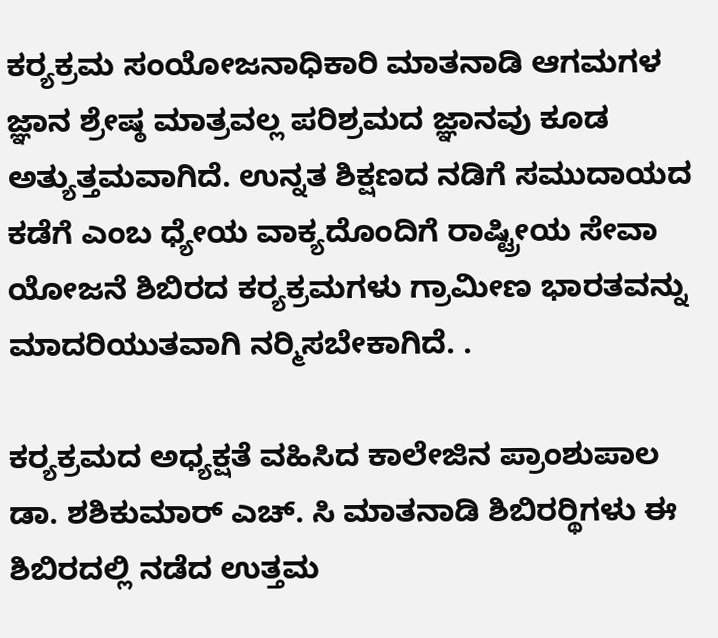ಕರ‍್ಯಕ್ರಮ ಸಂಯೋಜನಾಧಿಕಾರಿ ಮಾತನಾಡಿ ಆಗಮಗಳ ಜ್ಞಾನ ಶ್ರೇಷ್ಠ ಮಾತ್ರವಲ್ಲ ಪರಿಶ್ರಮದ ಜ್ಞಾನವು ಕೂಡ ಅತ್ಯುತ್ತಮವಾಗಿದೆ. ಉನ್ನತ ಶಿಕ್ಷಣದ ನಡಿಗೆ ಸಮುದಾಯದ ಕಡೆಗೆ ಎಂಬ ಧ್ಯೇಯ ವಾಕ್ಯದೊಂದಿಗೆ ರಾಷ್ಟ್ರೀಯ ಸೇವಾ ಯೋಜನೆ ಶಿಬಿರದ ಕರ‍್ಯಕ್ರಮಗಳು ಗ್ರಾಮೀಣ ಭಾರತವನ್ನು ಮಾದರಿಯುತವಾಗಿ ನರ‍್ಮಿಸಬೇಕಾಗಿದೆ. .

ಕರ‍್ಯಕ್ರಮದ ಅಧ್ಯಕ್ಷತೆ ವಹಿಸಿದ ಕಾಲೇಜಿನ ಪ್ರಾಂಶುಪಾಲ ಡಾ. ಶಶಿಕುಮಾರ್ ಎಚ್. ಸಿ ಮಾತನಾಡಿ ಶಿಬಿರರ‍್ಥಿಗಳು ಈ ಶಿಬಿರದಲ್ಲಿ ನಡೆದ ಉತ್ತಮ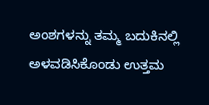ಅಂಶಗಳನ್ನು ತಮ್ಮ ಬದುಕಿನಲ್ಲಿ ಅಳವಡಿಸಿಕೊಂಡು ಉತ್ತಮ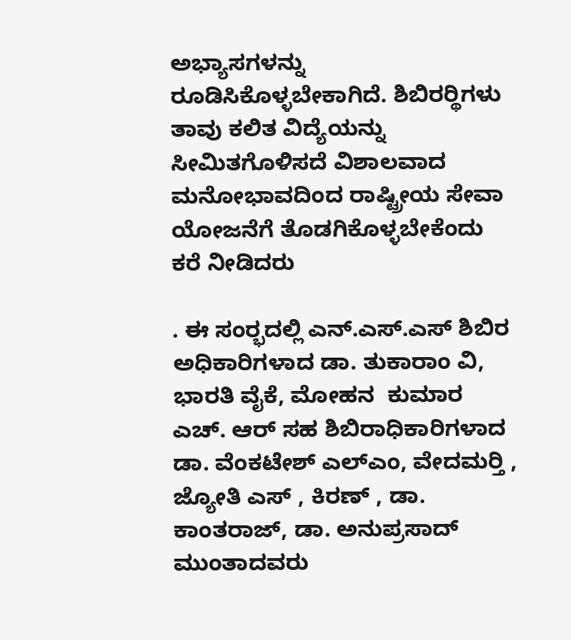ಅಭ್ಯಾಸಗಳನ್ನು ರೂಡಿಸಿಕೊಳ್ಳಬೇಕಾಗಿದೆ. ಶಿಬಿರರ‍್ಥಿಗಳು ತಾವು ಕಲಿತ ವಿದ್ಯೆಯನ್ನು ಸೀಮಿತಗೊಳಿಸದೆ ವಿಶಾಲವಾದ ಮನೋಭಾವದಿಂದ ರಾಷ್ಟ್ರೀಯ ಸೇವಾ ಯೋಜನೆಗೆ ತೊಡಗಿಕೊಳ್ಳಬೇಕೆಂದು ಕರೆ ನೀಡಿದರು

. ಈ ಸಂರ‍್ಭದಲ್ಲಿ ಎನ್.ಎಸ್.ಎಸ್ ಶಿಬಿರ ಅಧಿಕಾರಿಗಳಾದ ಡಾ. ತುಕಾರಾಂ ವಿ, ಭಾರತಿ ವೈಕೆ, ಮೋಹನ  ಕುಮಾರ ಎಚ್. ಆರ್ ಸಹ ಶಿಬಿರಾಧಿಕಾರಿಗಳಾದ ಡಾ. ವೆಂಕಟೇಶ್ ಎಲ್ಎಂ, ವೇದಮರ‍್ತಿ , ಜ್ಯೋತಿ ಎಸ್ , ಕಿರಣ್ , ಡಾ. ಕಾಂತರಾಜ್, ಡಾ. ಅನುಪ್ರಸಾದ್ ಮುಂತಾದವರು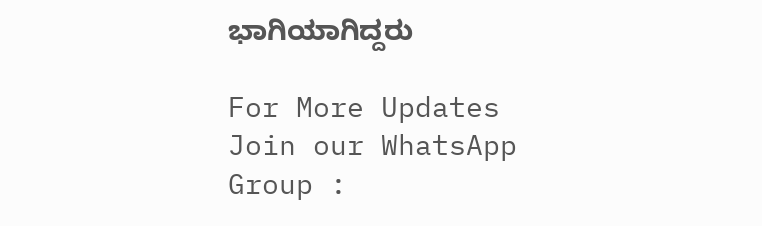ಭಾಗಿಯಾಗಿದ್ದರು

For More Updates Join our WhatsApp Group :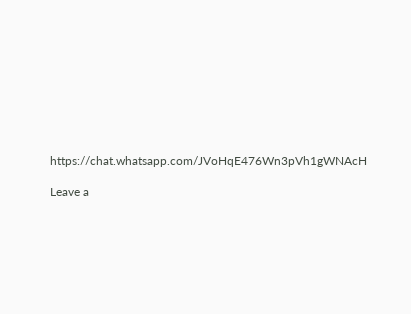https://chat.whatsapp.com/JVoHqE476Wn3pVh1gWNAcH

Leave a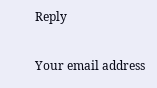Reply

Your email address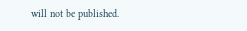will not be published.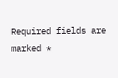Required fields are marked *